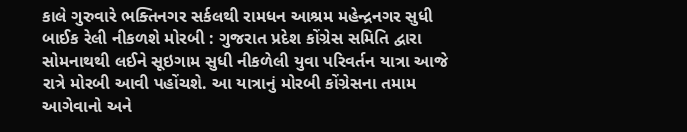કાલે ગુરુવારે ભક્તિનગર સર્કલથી રામધન આશ્રમ મહેન્દ્રનગર સુધી બાઈક રેલી નીકળશે મોરબી : ગુજરાત પ્રદેશ કોંગ્રેસ સમિતિ દ્વારા સોમનાથથી લઈને સૂઇગામ સુધી નીકળેલી યુવા પરિવર્તન યાત્રા આજે રાત્રે મોરબી આવી પહોંચશે. આ યાત્રાનું મોરબી કોંગ્રેસના તમામ આગેવાનો અને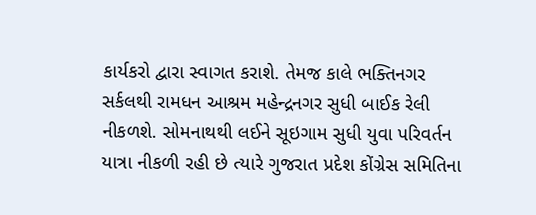કાર્યકરો દ્વારા સ્વાગત કરાશે. તેમજ કાલે ભક્તિનગર સર્કલથી રામધન આશ્રમ મહેન્દ્રનગર સુધી બાઈક રેલી નીકળશે. સોમનાથથી લઈને સૂઇગામ સુધી યુવા પરિવર્તન યાત્રા નીકળી રહી છે ત્યારે ગુજરાત પ્રદેશ કોંગ્રેસ સમિતિના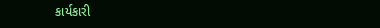કાર્યકારી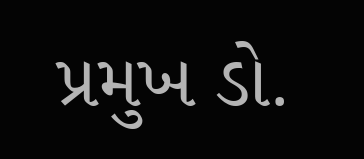પ્રમુખ ડો.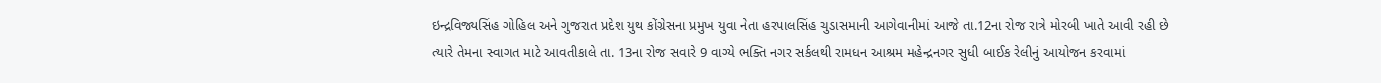ઇન્દ્રવિજ્યસિંહ ગોહિલ અને ગુજરાત પ્રદેશ યુથ કોંગ્રેસના પ્રમુખ યુવા નેતા હરપાલસિંહ ચુડાસમાની આગેવાનીમાં આજે તા.12ના રોજ રાત્રે મોરબી ખાતે આવી રહી છે ત્યારે તેમના સ્વાગત માટે આવતીકાલે તા. 13ના રોજ સવારે 9 વાગ્યે ભક્તિ નગર સર્કલથી રામધન આશ્રમ મહેન્દ્રનગર સુધી બાઈક રેલીનું આયોજન કરવામાં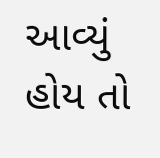આવ્યું હોય તો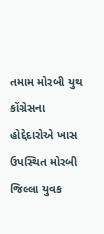તમામ મોરબી યુથ કોંગ્રેસના હોદ્દેદારોએ ખાસ ઉપસ્થિત મોરબી જિલ્લા યુવક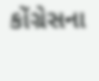કોંગ્રેસના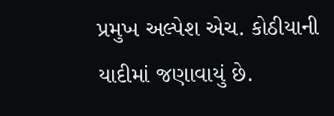પ્રમુખ અલ્પેશ એચ. કોઠીયાની યાદીમાં જણાવાયું છે.